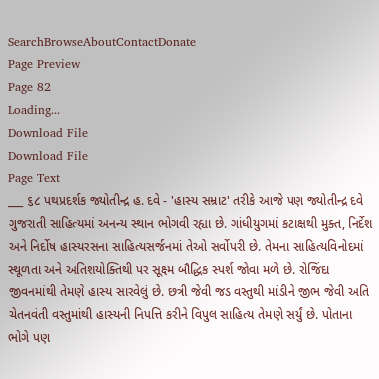SearchBrowseAboutContactDonate
Page Preview
Page 82
Loading...
Download File
Download File
Page Text
___ ૬૮ પથપ્રદર્શક જ્યોતીન્દ્ર હ. દવે - 'હાસ્ય સમ્રાટ' તરીકે આજે પણ જ્યોતીન્દ્ર દવે ગુજરાતી સાહિત્યમાં અનન્ય સ્થાન ભોગવી રહ્યા છે. ગાંધીયુગમાં કટાક્ષથી મુક્ત, નિર્દેશ અને નિર્દોષ હાસ્યરસના સાહિત્યસર્જનમાં તેઓ સર્વોપરી છે. તેમના સાહિત્યવિનોદમાં સ્થૂળતા અને અતિશયોક્તિથી પર સૂક્ષ્મ બૌદ્ધિક સ્પર્શ જોવા મળે છે. રોજિંદા જીવનમાંથી તેમણે હાસ્ય સારવેલું છે. છત્રી જેવી જડ વસ્તુથી માંડીને જીભ જેવી અતિ ચેતનવંતી વસ્તુમાંથી હાસ્યની નિપત્તિ કરીને વિપુલ સાહિત્ય તેમણે સર્યું છે. પોતાના ભોગે પણ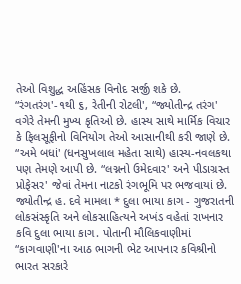તેઓ વિશુદ્ધ અહિંસક વિનોદ સર્જી શકે છે. “રંગતરંગ'-૧થી ૬, રેતીની રોટલી', “જ્યોતીન્દ્ર તરંગ' વગેરે તેમની મુખ્ય કૃતિઓ છે. હાસ્ય સાથે માર્મિક વિચાર કે ફિલસૂફીનો વિનિયોગ તેઓ આસાનીથી કરી જાણે છે. “અમે બધાં' (ધનસુખલાલ મહેતા સાથે) હાસ્ય-નવલકથા પણ તેમણે આપી છે. “લગ્નનો ઉમેદવાર' અને પીડાગ્રસ્ત પ્રોફેસર' જેવાં તેમના નાટકો રંગભૂમિ પર ભજવાયાં છે. જ્યોતીન્દ્ર હ. દવે મામલા * દુલા ભાયા કાગ - ગુજરાતની લોકસંસ્કૃતિ અને લોકસાહિત્યને અખંડ વહેતાં રાખનાર કવિ દુલા ભાયા કાગ. પોતાની મૌલિકવાણીમાં “કાગવાણી'ના આઠ ભાગની ભેટ આપનાર કવિશ્રીનો ભારત સરકારે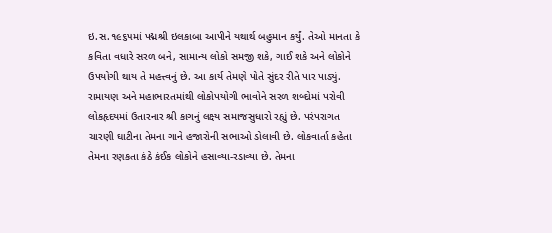ઇ.સ.૧૯૬૫માં પદ્મશ્રી ઇલકાબા આપીને યથાર્થ બહુમાન કર્યું. તેઓ માનતા કે કવિતા વધારે સરળ બને, સામાન્ય લોકો સમજી શકે, ગાઈ શકે અને લોકોને ઉપયોગી થાય તે મહત્ત્વનું છે. આ કાર્ય તેમણે પોતે સુંદર રીતે પાર પાડ્યું. રામાયણ અને મહાભારતમાંથી લોકોપયોગી ભાવોને સરળ શબ્દોમાં પરોવી લોકહૃદયમાં ઉતારનાર શ્રી કાગનું લક્ષ્ય સમાજસુધારો રહ્યું છે. પરંપરાગત ચારણી ઘાટીના તેમના ગાને હજારોની સભાઓ ડોલાવી છે. લોકવાર્તા કહેતા તેમના રણકતા કંઠે કંઈક લોકોને હસાવ્યા-રડાવ્યા છે. તેમના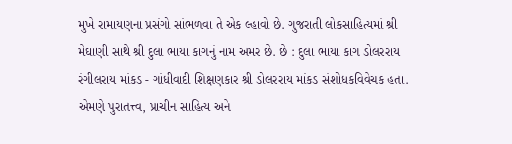મુખે રામાયણના પ્રસંગો સાંભળવા તે એક લ્હાવો છે. ગુજરાતી લોકસાહિત્યમાં શ્રી મેઘાણી સાથે શ્રી દુલા ભાયા કાગનું નામ અમર છે. છે : દુલા ભાયા કાગ ડોલરરાય રંગીલરાય માંકડ - ગાંધીવાદી શિક્ષણકાર શ્રી ડોલરરાય માંકડ સંશોધકવિવેચક હતા. એમણે પુરાતત્ત્વ, પ્રાચીન સાહિત્ય અને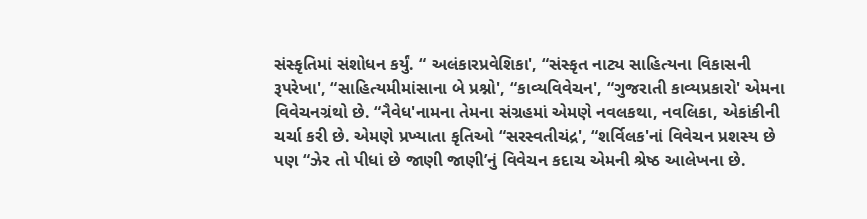સંસ્કૃતિમાં સંશોધન કર્યું. “ અલંકારપ્રવેશિકા', “સંસ્કૃત નાટ્ય સાહિત્યના વિકાસની રૂપરેખા', “સાહિત્યમીમાંસાના બે પ્રશ્નો', “કાવ્યવિવેચન', “ગુજરાતી કાવ્યપ્રકારો' એમના વિવેચનગ્રંથો છે. “નૈવેધ'નામના તેમના સંગ્રહમાં એમણે નવલકથા, નવલિકા, એકાંકીની ચર્ચા કરી છે. એમણે પ્રખ્યાતા કૃતિઓ “સરસ્વતીચંદ્ર', “શર્વિલક'નાં વિવેચન પ્રશસ્ય છે પણ “ઝેર તો પીધાં છે જાણી જાણી’નું વિવેચન કદાચ એમની શ્રેષ્ઠ આલેખના છે.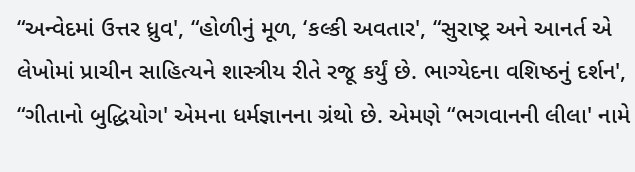“અન્વેદમાં ઉત્તર ધ્રુવ', “હોળીનું મૂળ, ‘કલ્કી અવતાર', “સુરાષ્ટ્ર અને આનર્ત એ લેખોમાં પ્રાચીન સાહિત્યને શાસ્ત્રીય રીતે રજૂ કર્યું છે. ભાગ્યેદના વશિષ્ઠનું દર્શન', “ગીતાનો બુદ્ધિયોગ' એમના ધર્મજ્ઞાનના ગ્રંથો છે. એમણે “ભગવાનની લીલા' નામે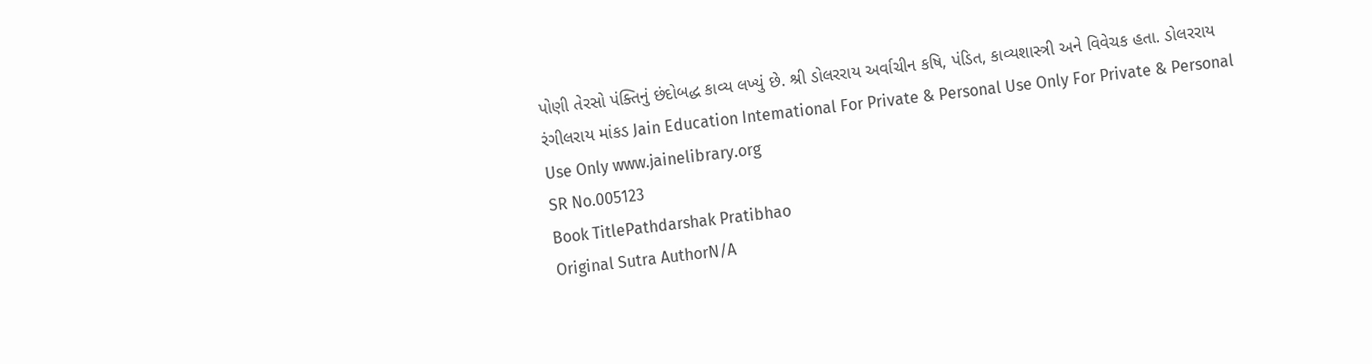પોણી તેરસો પંક્તિનું છંદોબદ્ધ કાવ્ય લખ્યું છે. શ્રી ડોલરરાય અર્વાચીન કષિ, પંડિત, કાવ્યશાસ્ત્રી અને વિવેચક હતા. ડોલરરાય રંગીલરાય માંકડ Jain Education Intemational For Private & Personal Use Only For Private & Personal Use Only www.jainelibrary.org
SR No.005123
Book TitlePathdarshak Pratibhao
Original Sutra AuthorN/A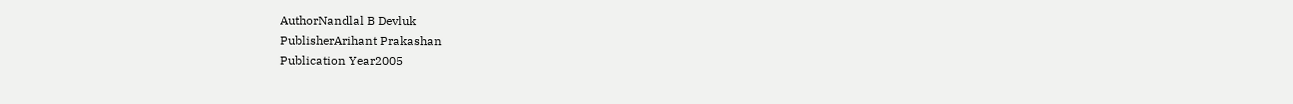AuthorNandlal B Devluk
PublisherArihant Prakashan
Publication Year2005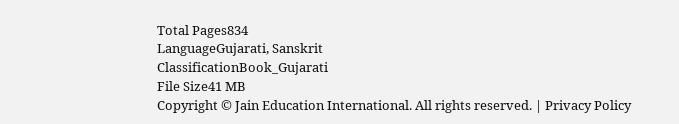Total Pages834
LanguageGujarati, Sanskrit
ClassificationBook_Gujarati
File Size41 MB
Copyright © Jain Education International. All rights reserved. | Privacy Policy